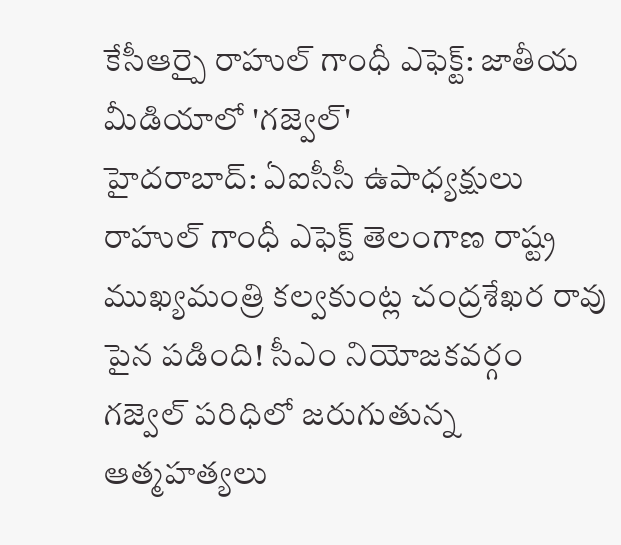కేసీఆర్పై రాహుల్ గాంధీ ఎఫెక్ట్: జాతీయ మీడియాలో 'గజ్వెల్'
హైదరాబాద్: ఏఐసీసీ ఉపాధ్యక్షులు రాహుల్ గాంధీ ఎఫెక్ట్ తెలంగాణ రాష్ట్ర ముఖ్యమంత్రి కల్వకుంట్ల చంద్రశేఖర రావు పైన పడింది! సీఎం నియోజకవర్గం గజ్వెల్ పరిధిలో జరుగుతున్న ఆత్మహత్యలు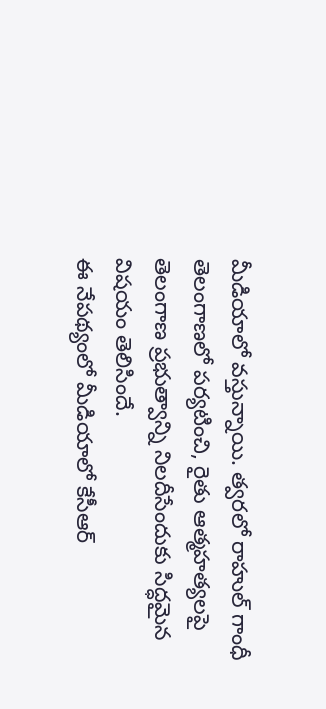మీడియాలో వస్తున్నాయి. త్వరలో రాహుల్ గాంధీ తెలంగాణలో పర్యటించి, రైతు ఆత్మహత్యలపై తెలంగాణ ప్రభుత్వాన్ని నిలదీసేందుకు సిద్ధమైన విషయం తెలిసిందే.
ఈ నేపథ్యంలో మీడియాలో కేసీఆర్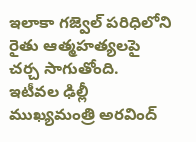ఇలాకా గజ్వెల్ పరిధిలోని రైతు ఆత్మహత్యలపై చర్చ సాగుతోంది. ఇటీవల ఢిల్లీ ముఖ్యమంత్రి అరవింద్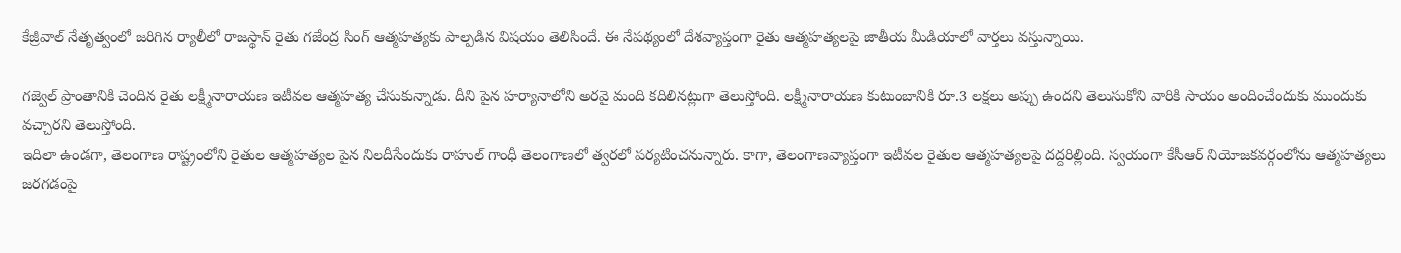కేజ్రీవాల్ నేతృత్వంలో జరిగిన ర్యాలీలో రాజస్థాన్ రైతు గజేంద్ర సింగ్ ఆత్మహత్యకు పాల్పడిన విషయం తెలిసిందే. ఈ నేపథ్యంలో దేశవ్యాప్తంగా రైతు ఆత్మహత్యలపై జాతీయ మీడియాలో వార్తలు వస్తున్నాయి.

గజ్వెల్ ప్రాంతానికి చెందిన రైతు లక్ష్మీనారాయణ ఇటీవల ఆత్మహత్య చేసుకున్నాడు. దీని పైన హర్యానాలోని అరవై మంది కదిలినట్లుగా తెలుస్తోంది. లక్ష్మీనారాయణ కుటుంబానికి రూ.3 లక్షలు అప్పు ఉందని తెలుసుకోని వారికి సాయం అందించేందుకు ముందుకు వచ్చారని తెలుస్తోంది.
ఇదిలా ఉండగా, తెలంగాణ రాష్ట్రంలోని రైతుల ఆత్మహత్యల పైన నిలదీసేందుకు రాహుల్ గాంధీ తెలంగాణలో త్వరలో పర్యటించనున్నారు. కాగా, తెలంగాణవ్యాప్తంగా ఇటీవల రైతుల ఆత్మహత్యలపై దద్దరిల్లింది. స్వయంగా కేసీఆర్ నియోజకవర్గంలోను ఆత్మహత్యలు జరగడంపై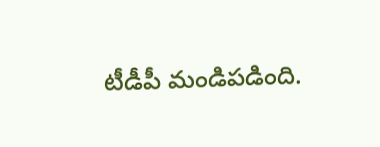టీడీపీ మండిపడింది.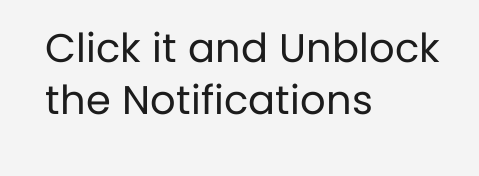Click it and Unblock the Notifications